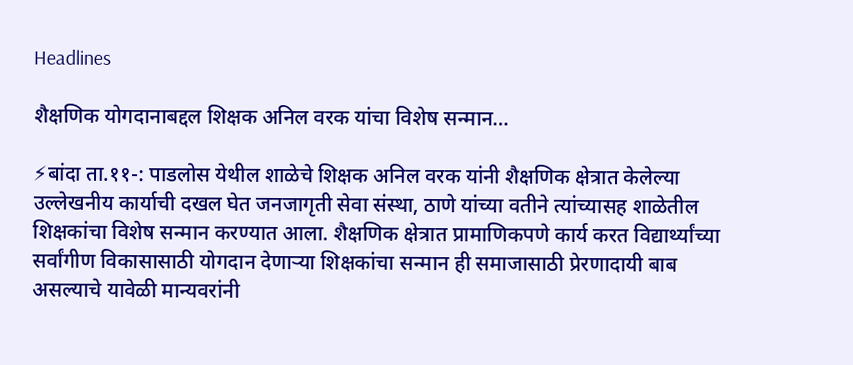Headlines

शैक्षणिक योगदानाबद्दल शिक्षक अनिल वरक यांचा विशेष सन्मान…

⚡बांदा ता.११-: पाडलोस येथील शाळेचे शिक्षक अनिल वरक यांनी शैक्षणिक क्षेत्रात केलेल्या उल्लेखनीय कार्याची दखल घेत जनजागृती सेवा संस्था, ठाणे यांच्या वतीने त्यांच्यासह शाळेतील शिक्षकांचा विशेष सन्मान करण्यात आला. शैक्षणिक क्षेत्रात प्रामाणिकपणे कार्य करत विद्यार्थ्यांच्या सर्वांगीण विकासासाठी योगदान देणाऱ्या शिक्षकांचा सन्मान ही समाजासाठी प्रेरणादायी बाब असल्याचे यावेळी मान्यवरांनी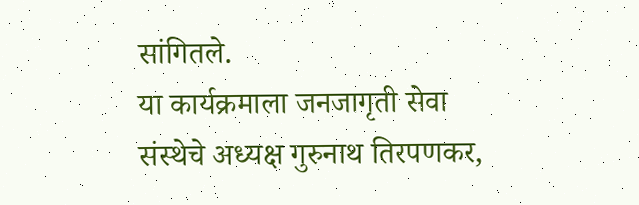सांगितले.
या कार्यक्रमाला जनजागृती सेवा संस्थेचे अध्यक्ष गुरुनाथ तिरपणकर,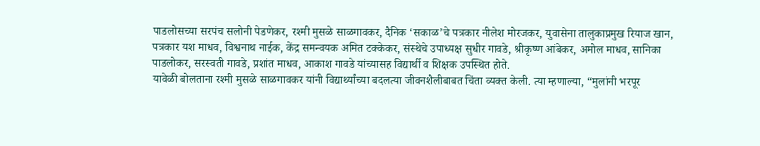पाडलोसच्या सरपंच सलोनी पेडणेकर, रश्मी मुसळे साळगावकर, दैनिक ‘सकाळ’चे पत्रकार नीलेश मोरजकर, युवासेना तालुकाप्रमुख रियाज खान, पत्रकार यश माधव, विश्वनाथ नाईक, केंद्र समन्वयक अमित टक्केकर, संस्थेचे उपाध्यक्ष सुधीर गावडे, श्रीकृष्ण आंबेकर, अमोल माधव, सानिका पाडलोकर, सरस्वती गावडे, प्रशांत माधव, आकाश गावडे यांच्यासह विद्यार्थी व शिक्षक उपस्थित होते.
यावेळी बोलताना रश्मी मुसळे साळगावकर यांनी विद्यार्थ्यांच्या बदलत्या जीवनशैलीबाबत चिंता व्यक्त केली. त्या म्हणाल्या, “मुलांनी भरपूर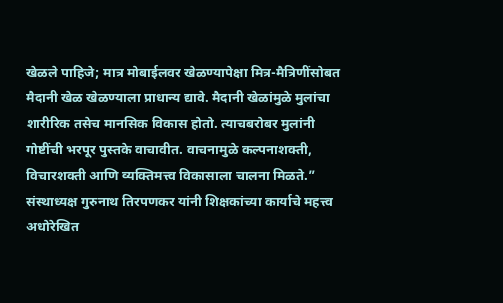खेळले पाहिजे; मात्र मोबाईलवर खेळण्यापेक्षा मित्र-मैत्रिणींसोबत मैदानी खेळ खेळण्याला प्राधान्य द्यावे. मैदानी खेळांमुळे मुलांचा शारीरिक तसेच मानसिक विकास होतो. त्याचबरोबर मुलांनी गोष्टींची भरपूर पुस्तके वाचावीत. वाचनामुळे कल्पनाशक्ती, विचारशक्ती आणि व्यक्तिमत्त्व विकासाला चालना मिळते.”
संस्थाध्यक्ष गुरुनाथ तिरपणकर यांनी शिक्षकांच्या कार्याचे महत्त्व अधोरेखित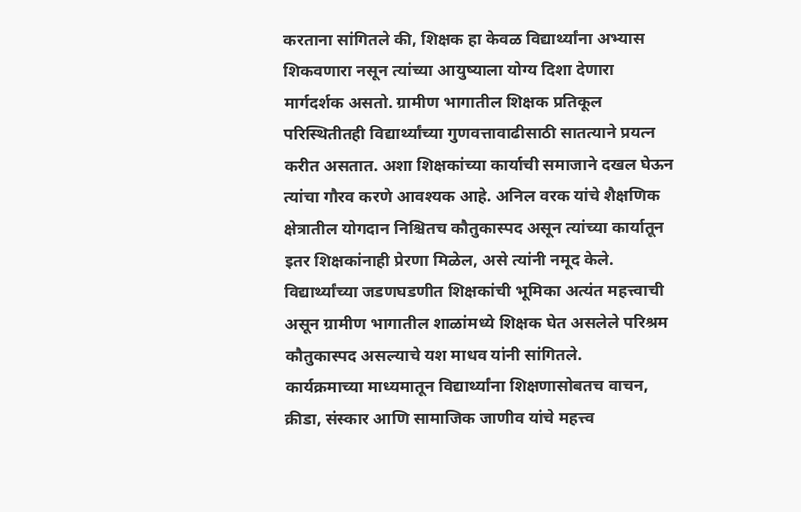करताना सांगितले की, शिक्षक हा केवळ विद्यार्थ्यांना अभ्यास शिकवणारा नसून त्यांच्या आयुष्याला योग्य दिशा देणारा मार्गदर्शक असतो. ग्रामीण भागातील शिक्षक प्रतिकूल परिस्थितीतही विद्यार्थ्यांच्या गुणवत्तावाढीसाठी सातत्याने प्रयत्न करीत असतात. अशा शिक्षकांच्या कार्याची समाजाने दखल घेऊन त्यांचा गौरव करणे आवश्यक आहे. अनिल वरक यांचे शैक्षणिक क्षेत्रातील योगदान निश्चितच कौतुकास्पद असून त्यांच्या कार्यातून इतर शिक्षकांनाही प्रेरणा मिळेल, असे त्यांनी नमूद केले.
विद्यार्थ्यांच्या जडणघडणीत शिक्षकांची भूमिका अत्यंत महत्त्वाची असून ग्रामीण भागातील शाळांमध्ये शिक्षक घेत असलेले परिश्रम कौतुकास्पद असल्याचे यश माधव यांनी सांगितले.
कार्यक्रमाच्या माध्यमातून विद्यार्थ्यांना शिक्षणासोबतच वाचन, क्रीडा, संस्कार आणि सामाजिक जाणीव यांचे महत्त्व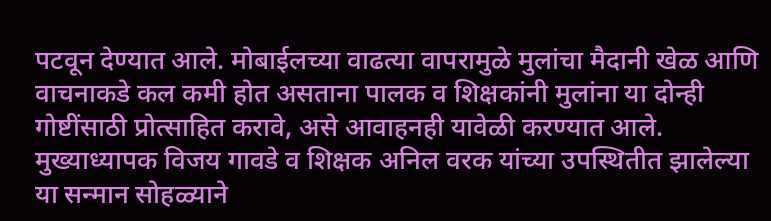पटवून देण्यात आले. मोबाईलच्या वाढत्या वापरामुळे मुलांचा मैदानी खेळ आणि वाचनाकडे कल कमी होत असताना पालक व शिक्षकांनी मुलांना या दोन्ही गोष्टींसाठी प्रोत्साहित करावे, असे आवाहनही यावेळी करण्यात आले.
मुख्याध्यापक विजय गावडे व शिक्षक अनिल वरक यांच्या उपस्थितीत झालेल्या या सन्मान सोहळ्याने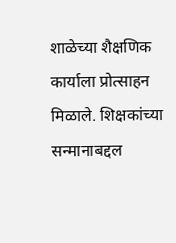शाळेच्या शैक्षणिक कार्याला प्रोत्साहन मिळाले. शिक्षकांच्या सन्मानाबद्दल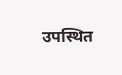उपस्थित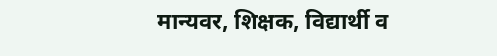मान्यवर, शिक्षक, विद्यार्थी व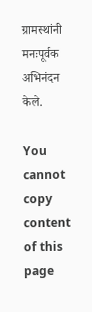ग्रामस्थांनी मनःपूर्वक अभिनंदन केले.

You cannot copy content of this page